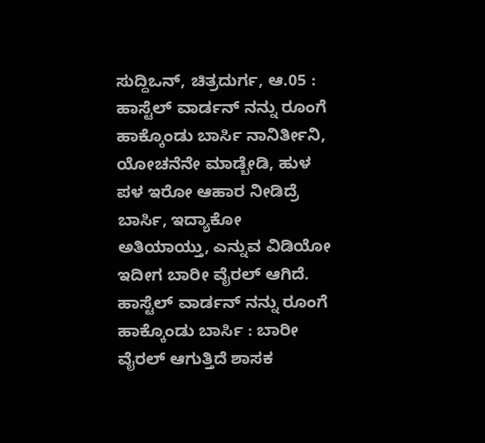ಸುದ್ದಿಒನ್, ಚಿತ್ರದುರ್ಗ, ಆ.05 : ಹಾಸ್ಟೆಲ್ ವಾರ್ಡನ್ ನನ್ನು ರೂಂಗೆ ಹಾಕ್ಕೊಂಡು ಬಾರ್ಸಿ ನಾನಿರ್ತೀನಿ, ಯೋಚನೆನೇ ಮಾಡ್ಬೇಡಿ, ಹುಳ ಪಳ ಇರೋ ಆಹಾರ ನೀಡಿದ್ರೆ ಬಾರ್ಸಿ, ಇದ್ಯಾಕೋ ಅತಿಯಾಯ್ತು, ಎನ್ನುವ ವಿಡಿಯೋ ಇದೀಗ ಬಾರೀ ವೈರಲ್ ಆಗಿದೆ.
ಹಾಸ್ಟೆಲ್ ವಾರ್ಡನ್ ನನ್ನು ರೂಂಗೆ ಹಾಕ್ಕೊಂಡು ಬಾರ್ಸಿ : ಬಾರೀ ವೈರಲ್ ಆಗುತ್ತಿದೆ ಶಾಸಕ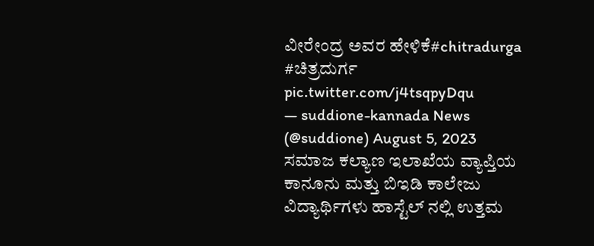ವೀರೇಂದ್ರ ಅವರ ಹೇಳಿಕೆ#chitradurga #ಚಿತ್ರದುರ್ಗ pic.twitter.com/j4tsqpyDqu
— suddione-kannada News (@suddione) August 5, 2023
ಸಮಾಜ ಕಲ್ಯಾಣ ಇಲಾಖೆಯ ವ್ಯಾಪ್ತಿಯ ಕಾನೂನು ಮತ್ತು ಬಿಇಡಿ ಕಾಲೇಜು ವಿದ್ಯಾರ್ಥಿಗಳು ಹಾಸ್ಟೆಲ್ ನಲ್ಲಿ ಉತ್ತಮ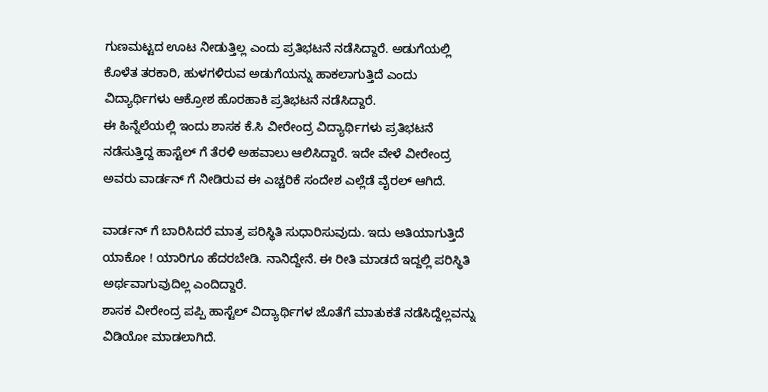ಗುಣಮಟ್ಟದ ಊಟ ನೀಡುತ್ತಿಲ್ಲ ಎಂದು ಪ್ರತಿಭಟನೆ ನಡೆಸಿದ್ದಾರೆ. ಅಡುಗೆಯಲ್ಲಿ ಕೊಳೆತ ತರಕಾರಿ, ಹುಳಗಳಿರುವ ಅಡುಗೆಯನ್ನು ಹಾಕಲಾಗುತ್ತಿದೆ ಎಂದು ವಿದ್ಯಾರ್ಥಿಗಳು ಆಕ್ರೋಶ ಹೊರಹಾಕಿ ಪ್ರತಿಭಟನೆ ನಡೆಸಿದ್ದಾರೆ.
ಈ ಹಿನ್ನೆಲೆಯಲ್ಲಿ ಇಂದು ಶಾಸಕ ಕೆ.ಸಿ ವೀರೇಂದ್ರ ವಿದ್ಯಾರ್ಥಿಗಳು ಪ್ರತಿಭಟನೆ ನಡೆಸುತ್ತಿದ್ದ ಹಾಸ್ಟೆಲ್ ಗೆ ತೆರಳಿ ಅಹವಾಲು ಆಲಿಸಿದ್ದಾರೆ. ಇದೇ ವೇಳೆ ವೀರೇಂದ್ರ ಅವರು ವಾರ್ಡನ್ ಗೆ ನೀಡಿರುವ ಈ ಎಚ್ಚರಿಕೆ ಸಂದೇಶ ಎಲ್ಲೆಡೆ ವೈರಲ್ ಆಗಿದೆ.

ವಾರ್ಡನ್ ಗೆ ಬಾರಿಸಿದರೆ ಮಾತ್ರ ಪರಿಸ್ಥಿತಿ ಸುಧಾರಿಸುವುದು. ಇದು ಅತಿಯಾಗುತ್ತಿದೆ ಯಾಕೋ ! ಯಾರಿಗೂ ಹೆದರಬೇಡಿ. ನಾನಿದ್ದೇನೆ. ಈ ರೀತಿ ಮಾಡದೆ ಇದ್ದಲ್ಲಿ ಪರಿಸ್ಥಿತಿ ಅರ್ಥವಾಗುವುದಿಲ್ಲ ಎಂದಿದ್ದಾರೆ.
ಶಾಸಕ ವೀರೇಂದ್ರ ಪಪ್ಪಿ ಹಾಸ್ಟೆಲ್ ವಿದ್ಯಾರ್ಥಿಗಳ ಜೊತೆಗೆ ಮಾತುಕತೆ ನಡೆಸಿದ್ದೆಲ್ಲವನ್ನು ವಿಡಿಯೋ ಮಾಡಲಾಗಿದೆ.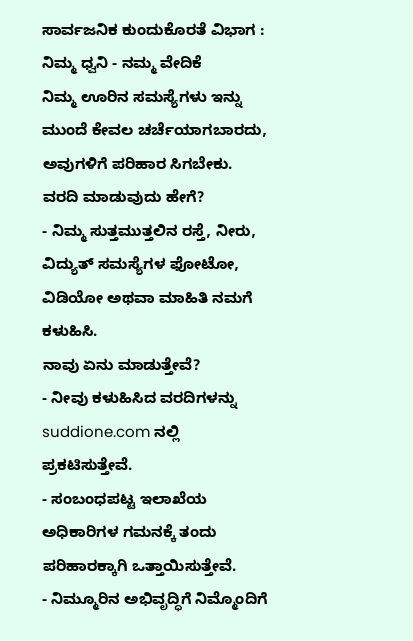ಸಾರ್ವಜನಿಕ ಕುಂದುಕೊರತೆ ವಿಭಾಗ : ನಿಮ್ಮ ಧ್ವನಿ - ನಮ್ಮ ವೇದಿಕೆ
ನಿಮ್ಮ ಊರಿನ ಸಮಸ್ಯೆಗಳು ಇನ್ನು ಮುಂದೆ ಕೇವಲ ಚರ್ಚೆಯಾಗಬಾರದು, ಅವುಗಳಿಗೆ ಪರಿಹಾರ ಸಿಗಬೇಕು.
ವರದಿ ಮಾಡುವುದು ಹೇಗೆ?
- ನಿಮ್ಮ ಸುತ್ತಮುತ್ತಲಿನ ರಸ್ತೆ, ನೀರು, ವಿದ್ಯುತ್ ಸಮಸ್ಯೆಗಳ ಫೋಟೋ, ವಿಡಿಯೋ ಅಥವಾ ಮಾಹಿತಿ ನಮಗೆ ಕಳುಹಿಸಿ.
ನಾವು ಏನು ಮಾಡುತ್ತೇವೆ?
- ನೀವು ಕಳುಹಿಸಿದ ವರದಿಗಳನ್ನು suddione.com ನಲ್ಲಿ ಪ್ರಕಟಿಸುತ್ತೇವೆ.
- ಸಂಬಂಧಪಟ್ಟ ಇಲಾಖೆಯ ಅಧಿಕಾರಿಗಳ ಗಮನಕ್ಕೆ ತಂದು ಪರಿಹಾರಕ್ಕಾಗಿ ಒತ್ತಾಯಿಸುತ್ತೇವೆ.
- ನಿಮ್ಮೂರಿನ ಅಭಿವೃದ್ಧಿಗೆ ನಿಮ್ಮೊಂದಿಗೆ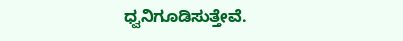ಧ್ವನಿಗೂಡಿಸುತ್ತೇವೆ.